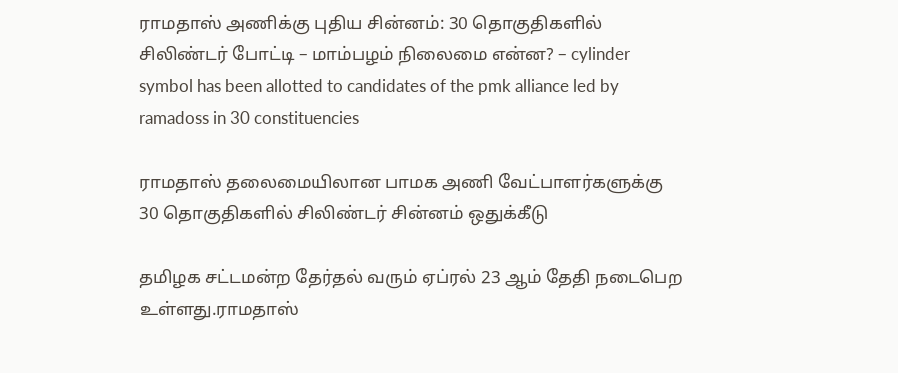ராமதாஸ் அணிக்கு புதிய சின்னம்: 30 தொகுதிகளில் சிலிண்டர் போட்டி – மாம்பழம் நிலைமை என்ன? – cylinder symbol has been allotted to candidates of the pmk alliance led by ramadoss in 30 constituencies

ராமதாஸ் தலைமையிலான பாமக அணி வேட்பாளர்களுக்கு 30 தொகுதிகளில் சிலிண்டர் சின்னம் ஒதுக்கீடு

தமிழக சட்டமன்ற தேர்தல் வரும் ஏப்ரல் 23 ஆம் தேதி நடைபெற உள்ளது.ராமதாஸ்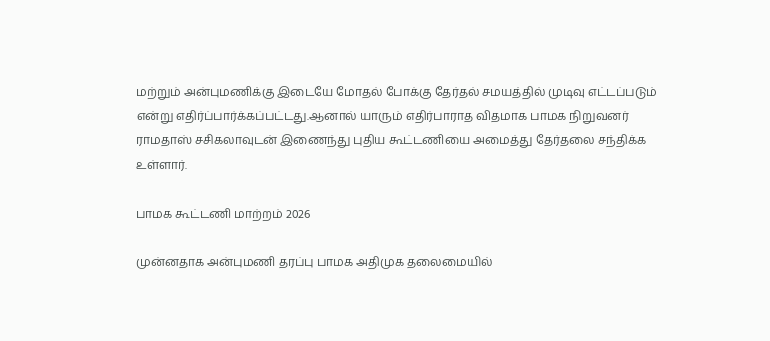மற்றும் அன்புமணிக்கு இடையே மோதல் போக்கு தேர்தல் சமயத்தில் முடிவு எட்டப்படும் என்று எதிர்ப்பார்க்கப்பட்டது.ஆனால் யாரும் எதிர்பாராத விதமாக பாமக நிறுவனர் ராமதாஸ் சசிகலாவுடன் இணைந்து புதிய கூட்டணியை அமைத்து தேர்தலை சந்திக்க உள்ளார்.

பாமக கூட்டணி மாற்றம் 2026

முன்னதாக அன்புமணி தரப்பு பாமக அதிமுக தலைமையில்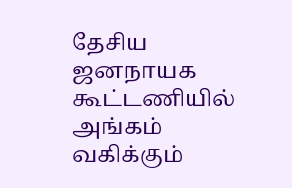தேசிய ஜனநாயக கூட்டணியில் அங்கம் வகிக்கும்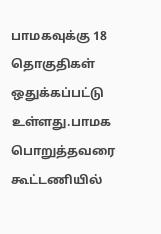பாமகவுக்கு 18 தொகுதிகள் ஒதுக்கப்பட்டு உள்ளது.பாமக பொறுத்தவரை கூட்டணியில்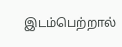இடம்பெற்றால்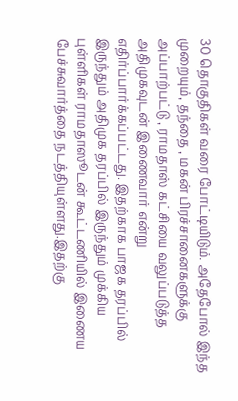30 தொகுதிகள் வரை போட்டியிடும். அதேபோல் இந்த முறையும், தந்தை , மகன் பிரச்சானைகளுக்கு அப்பாற்பட்டு , ராமதாஸ் கட்சியை வலுப்படுத்த அதிமுகவுடன் இணைவார் என்று எதிர்ப்பார்க்கப்பட்டது. இதற்காக பாஜக தரப்பில் இருந்தும் அதிமுக தரப்பில் இருந்தும் முக்கிய புள்ளிகள் ராமதாஸூடன் கூட்டணியில் இணைய பேச்சுவார்த்தை நடத்தியுள்ளது.இதற்கு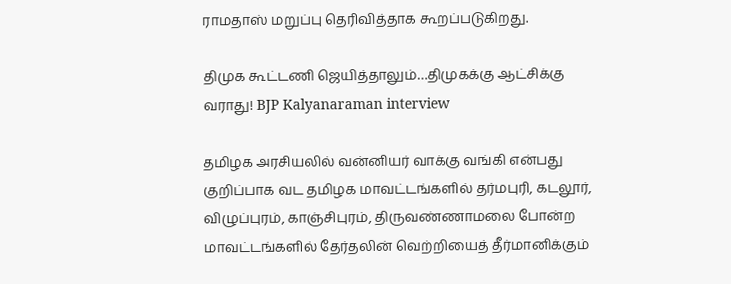ராமதாஸ் மறுப்பு தெரிவித்தாக கூறப்படுகிறது.

திமுக கூட்டணி ஜெயித்தாலும்…திமுகக்கு ஆட்சிக்கு வராது! BJP Kalyanaraman interview

தமிழக அரசியலில் வன்னியர் வாக்கு வங்கி என்பது குறிப்பாக வட தமிழக மாவட்டங்களில் தர்மபுரி, கடலூர், விழுப்புரம், காஞ்சிபுரம், திருவண்ணாமலை போன்ற மாவட்டங்களில் தேர்தலின் வெற்றியைத் தீர்மானிக்கும்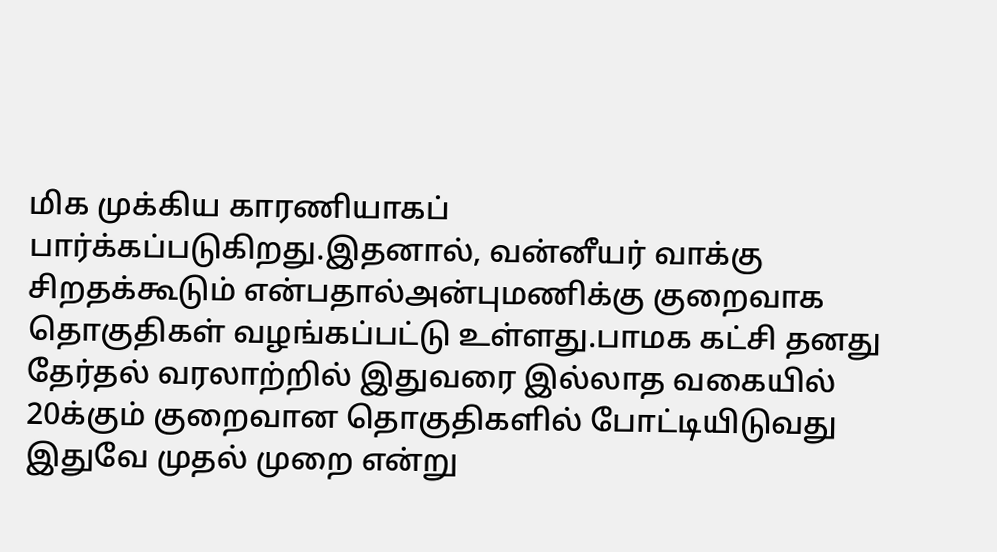மிக முக்கிய காரணியாகப் பார்க்கப்படுகிறது.இதனால், வன்னீயர் வாக்கு சிறதக்கூடும் என்பதால்அன்புமணிக்கு குறைவாக தொகுதிகள் வழங்கப்பட்டு உள்ளது.பாமக கட்சி தனது தேர்தல் வரலாற்றில் இதுவரை இல்லாத வகையில் 20க்கும் குறைவான தொகுதிகளில் போட்டியிடுவது இதுவே முதல் முறை என்று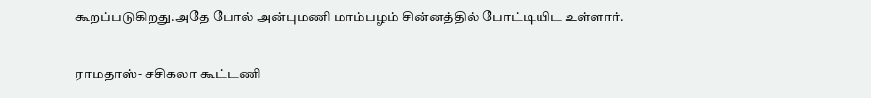கூறப்படுகிறது.அதே போல் அன்புமணி மாம்பழம் சின்னத்தில் போட்டியிட உள்ளார்.

ராமதாஸ்- சசிகலா கூட்டணி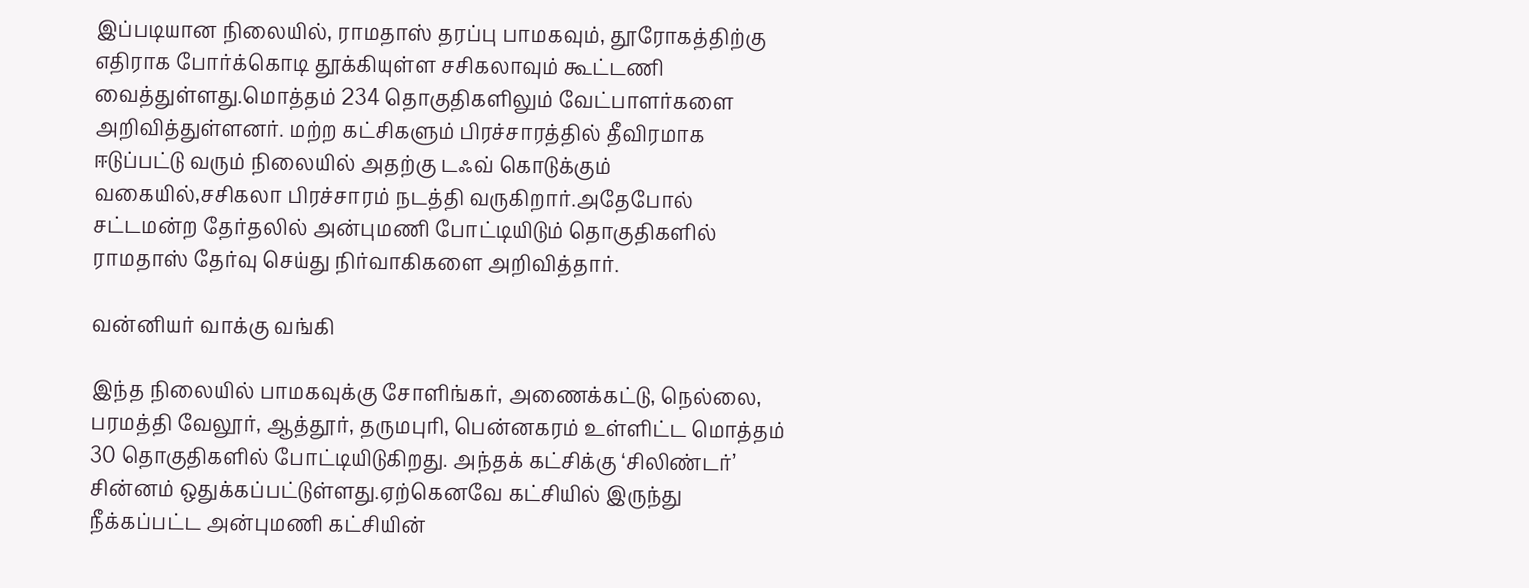இப்படியான நிலையில், ராமதாஸ் தரப்பு பாமகவும், தூரோகத்திற்கு எதிராக போர்க்கொடி தூக்கியுள்ள சசிகலாவும் கூட்டணி வைத்துள்ளது.மொத்தம் 234 தொகுதிகளிலும் வேட்பாளர்களை அறிவித்துள்ளனர். மற்ற கட்சிகளும் பிரச்சாரத்தில் தீவிரமாக ஈடுப்பட்டு வரும் நிலையில் அதற்கு டஃவ் கொடுக்கும் வகையில்,சசிகலா பிரச்சாரம் நடத்தி வருகிறார்.அதேபோல் சட்டமன்ற தேர்தலில் அன்புமணி போட்டியிடும் தொகுதிகளில் ராமதாஸ் தேர்வு செய்து நிர்வாகிகளை அறிவித்தார்.

வன்னியர் வாக்கு வங்கி

இந்த நிலையில் பாமகவுக்கு சோளிங்கர், அணைக்கட்டு, நெல்லை, பரமத்தி வேலூர், ஆத்தூர், தருமபுரி, பென்னகரம் உள்ளிட்ட மொத்தம் 30 தொகுதிகளில் போட்டியிடுகிறது. அந்தக் கட்சிக்கு ‘சிலிண்டர்’ சின்னம் ஒதுக்கப்பட்டுள்ளது.ஏற்கெனவே கட்சியில் இருந்து நீக்கப்பட்ட அன்புமணி கட்சியின்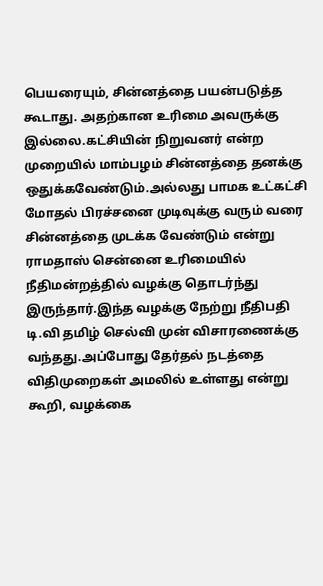பெயரையும், சின்னத்தை பயன்படுத்த கூடாது. அதற்கான உரிமை அவருக்கு இல்லை.கட்சியின் நிறுவனர் என்ற முறையில் மாம்பழம் சின்னத்தை தனக்கு ஒதுக்கவேண்டும்.அல்லது பாமக உட்கட்சி மோதல் பிரச்சனை முடிவுக்கு வரும் வரை சின்னத்தை முடக்க வேண்டும் என்று ராமதாஸ் சென்னை உரிமையில் நீதிமன்றத்தில் வழக்கு தொடர்ந்து இருந்தார்.இந்த வழக்கு நேற்று நீதிபதி டி.வி தமிழ் செல்வி முன் விசாரணைக்கு வந்தது.அப்போது தேர்தல் நடத்தை விதிமுறைகள் அமலில் உள்ளது என்று கூறி, வழக்கை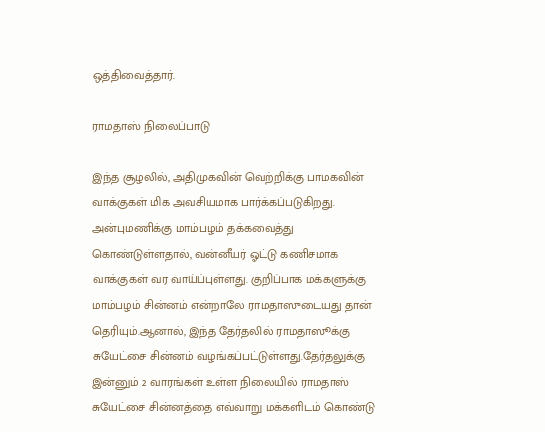ஒத்திவைத்தார்.

ராமதாஸ் நிலைப்பாடு

இந்த சூழலில், அதிமுகவின் வெற்றிக்கு பாமகவின் வாக்குகள் மிக அவசியமாக பார்க்கப்படுகிறது. அன்புமணிக்கு மாம்பழம் தக்கவைத்து கொண்டுள்ளதால், வன்னீயர் ஓட்டு கணிசமாக வாக்குகள் வர வாய்ப்புள்ளது. குறிப்பாக மக்களுக்கு மாம்பழம் சின்னம் என்றாலே ராமதாஸுடையது தான் தெரியும்.ஆனால், இந்த தேர்தலில் ராமதாஸூக்கு சுயேட்சை சின்னம் வழங்கப்பட்டுள்ளது.தேர்தலுக்கு இன்னும் 2 வாரங்கள் உள்ள நிலையில் ராமதாஸ் சுயேட்சை சின்னத்தை எவ்வாறு மக்களிடம் கொண்டு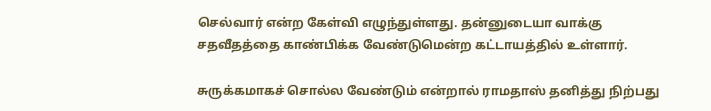செல்வார் என்ற கேள்வி எழுந்துள்ளது. தன்னுடையா வாக்கு சதவீதத்தை காண்பிக்க வேண்டுமென்ற கட்டாயத்தில் உள்ளார்.

சுருக்கமாகச் சொல்ல வேண்டும் என்றால் ராமதாஸ் தனித்து நிற்பது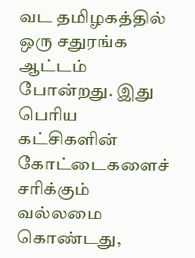வட தமிழகத்தில் ஒரு சதுரங்க ஆட்டம் போன்றது. இது பெரிய கட்சிகளின் கோட்டைகளைச் சரிக்கும் வல்லமை கொண்டது,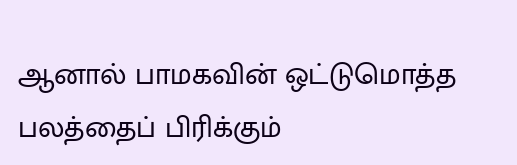ஆனால் பாமகவின் ஒட்டுமொத்த பலத்தைப் பிரிக்கும்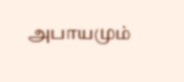அபாயமும்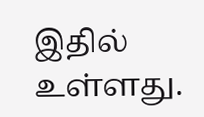இதில் உள்ளது.